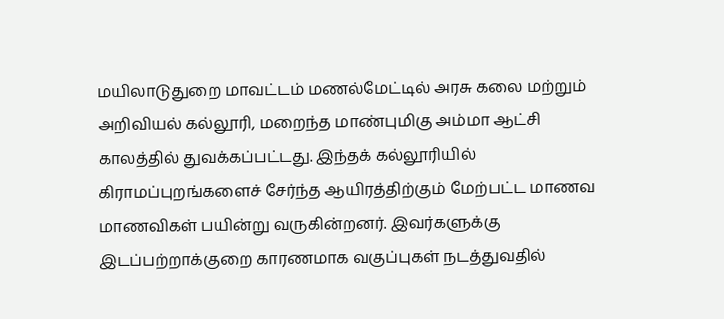மயிலாடுதுறை மாவட்டம் மணல்மேட்டில் அரசு கலை மற்றும் அறிவியல் கல்லூரி, மறைந்த மாண்புமிகு அம்மா ஆட்சி காலத்தில் துவக்கப்பட்டது. இந்தக் கல்லூரியில் கிராமப்புறங்களைச் சேர்ந்த ஆயிரத்திற்கும் மேற்பட்ட மாணவ மாணவிகள் பயின்று வருகின்றனர். இவர்களுக்கு இடப்பற்றாக்குறை காரணமாக வகுப்புகள் நடத்துவதில்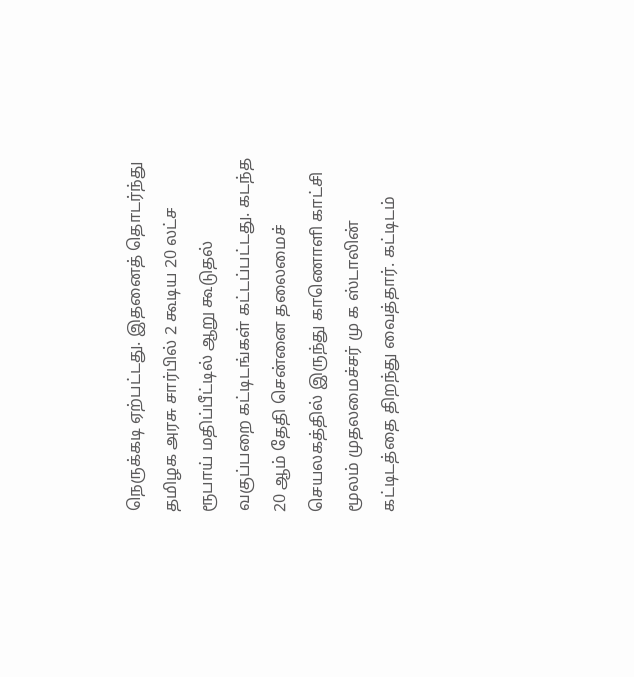நெருக்கடி ஏற்பட்டது. இதனைத் தொடர்ந்து தமிழக அரசு சார்பில் 2 கூடிய 20 லட்ச ரூபாய் மதிப்பீட்டில் ஆறு கூடுதல் வகுப்பறை கட்டிடங்கள் கட்டப்பட்டது. கடந்த 20 ஆம் தேதி சென்னை தலைமைச் செயலகத்தில் இருந்து காணொளி காட்சி மூலம் முதலமைச்சர் மு க ஸ்டாலின் கட்டிடத்தை திறந்து வைத்தார். கட்டிடம்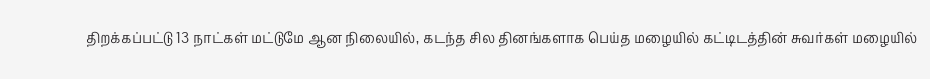திறக்கப்பட்டு 13 நாட்கள் மட்டுமே ஆன நிலையில், கடந்த சில தினங்களாக பெய்த மழையில் கட்டிடத்தின் சுவர்கள் மழையில்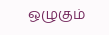ஒழுகும்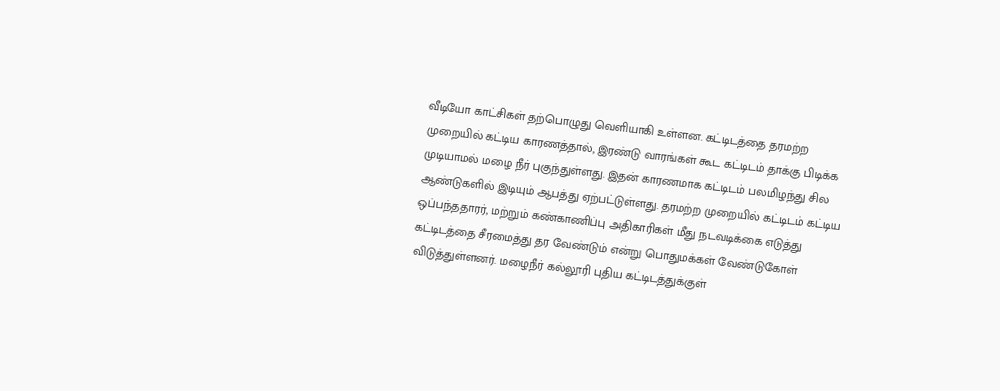வீடியோ காட்சிகள் தற்பொழுது வெளியாகி உள்ளன. கட்டிடத்தை தரமற்ற முறையில் கட்டிய காரணத்தால், இரண்டு வாரங்கள் கூட கட்டிடம் தாக்கு பிடிக்க முடியாமல் மழை நீர் புகுந்துள்ளது. இதன் காரணமாக கட்டிடம் பலமிழந்து சில ஆண்டுகளில் இடியும் ஆபத்து ஏற்பட்டுள்ளது. தரமற்ற முறையில் கட்டிடம் கட்டிய ஒப்பந்ததாரர், மற்றும் கண்காணிப்பு அதிகாரிகள் மீது நடவடிக்கை எடுத்து கட்டிடத்தை சீரமைத்து தர வேண்டும் என்று பொதுமக்கள் வேண்டுகோள் விடுத்துள்ளனர். மழைநீர் கல்லூரி புதிய கட்டிடத்துக்குள்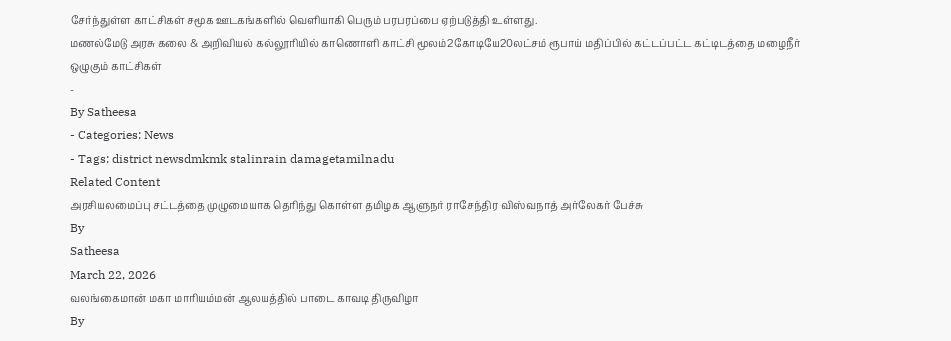சேர்ந்துள்ள காட்சிகள் சமூக ஊடகங்களில் வெளியாகி பெரும் பரபரப்பை ஏற்படுத்தி உள்ளது.
மணல்மேடு அரசு கலை & அறிவியல் கல்லூரியில் காணொளி காட்சி மூலம்2கோடியே20லட்சம் ரூபாய் மதிப்பில் கட்டப்பட்ட கட்டிடத்தை மழைநீர் ஒழுகும் காட்சிகள்
-
By Satheesa
- Categories: News
- Tags: district newsdmkmk stalinrain damagetamilnadu
Related Content
அரசியலமைப்பு சட்டத்தை முழுமையாக தெரிந்து கொள்ள தமிழக ஆளுநர் ராசேந்திர விஸ்வநாத் அர்லேகர் பேச்சு
By
Satheesa
March 22, 2026
வலங்கைமான் மகா மாரியம்மன் ஆலயத்தில் பாடை காவடி திருவிழா
By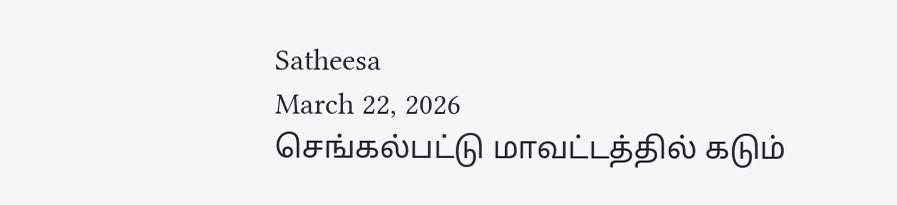Satheesa
March 22, 2026
செங்கல்பட்டு மாவட்டத்தில் கடும்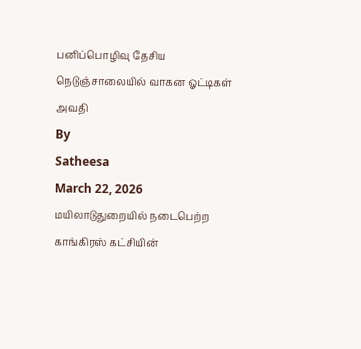பனிப்பொழிவு தேசிய நெடுஞ்சாலையில் வாகன ஓட்டிகள் அவதி
By
Satheesa
March 22, 2026
மயிலாடுதுறையில் நடைபெற்ற காங்கிரஸ் கட்சியின்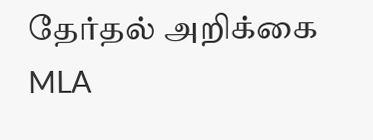தேர்தல் அறிக்கை MLA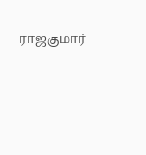ராஜகுமார்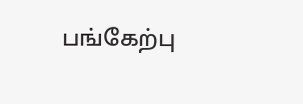பங்கேற்பு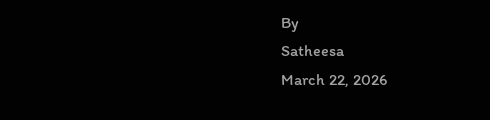By
Satheesa
March 22, 2026